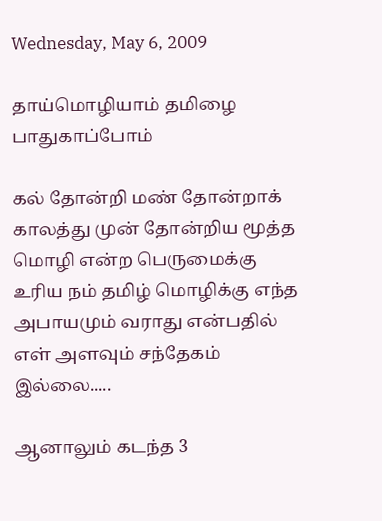Wednesday, May 6, 2009

தாய்மொழியாம் தமிழை பாதுகாப்போம்

கல் தோன்றி மண் தோன்றாக் காலத்து முன் தோன்றிய மூத்த மொழி என்ற பெருமைக்கு உரிய நம் தமிழ் மொழிக்கு எந்த அபாயமும் வராது என்பதில் எள் அளவும் சந்தேகம் இல்லை.....

ஆனாலும் கடந்த 3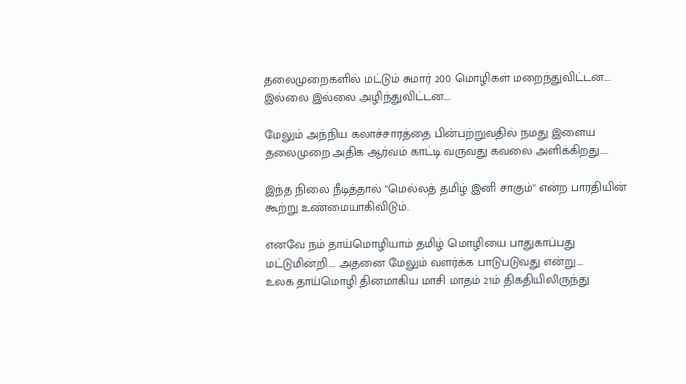தலைமுறைகளில் மட்டும் சுமார் 200 மொழிகள் மறைந்துவிட்டன....
இல்லை இல்லை அழிந்துவிட்டன....

மேலும் அந்நிய கலாச்சாரத்தை பின்பற்றுவதில் நமது இளைய தலைமுறை அதிக ஆர்வம் காட்டி வருவது கவலை அளிக்கிறது.....

இந்த நிலை நீடித்தால் "மெல்லத் தமிழ் இனி சாகும்" என்ற பாரதியின் கூற்று உண்மையாகிவிடும்.

எனவே நம் தாய்மொழியாம் தமிழ் மொழியை பாதுகாப்பது மட்டுமின்றி.... அதனை மேலும் வளர்க்க பாடுபடுவது என்று....
உலக தாய்மொழி தினமாகிய மாசி மாதம் 21ம் திகதியிலிருந்து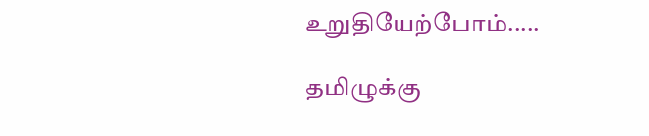உறுதியேற்போம்.....

தமிழுக்கு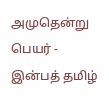அமுதென்று பெயர் - இன்பத் தமிழ்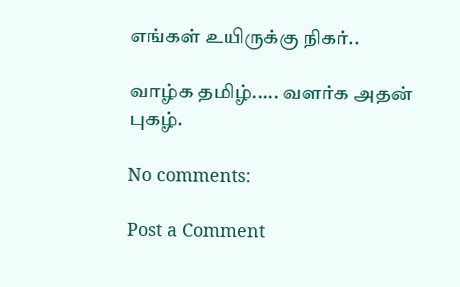எங்கள் உயிருக்கு நிகர்..

வாழ்க தமிழ்..... வளர்க அதன் புகழ்.

No comments:

Post a Comment